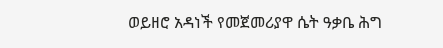ወይዘሮ አዳነች የመጀመሪያዋ ሴት ዓቃቤ ሕግ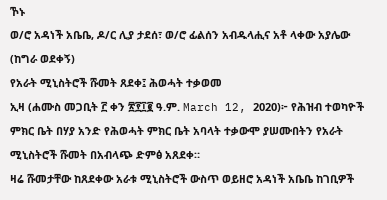ኾኑ
ወ/ሮ አዳነች አቤቤ, ዶ/ር ሊያ ታደሰ፣ ወ/ሮ ፊልሰን አብዱላሒና አቶ ላቀው አያሌው (ከግራ ወደቀኝ)
የአራት ሚኒስትሮች ሹመት ጸደቀ፤ ሕወሓት ተቃወመ
ኢዛ (ሐሙስ መጋቢት ፫ ቀን ፳፻፲፪ ዓ.ም. March 12, 2020)፦ የሕዝብ ተወካዮች ምክር ቤት በሃያ አንድ የሕወሓት ምክር ቤት አባላት ተቃውሞ ያሠሙበትን የአራት ሚኒስትሮች ሹመት በአብላጭ ድምፅ አጸደቀ።
ዛሬ ሹመታቸው ከጸደቀው አራቱ ሚኒስትሮች ውስጥ ወይዘሮ አዳነች አቤቤ ከገቢዎች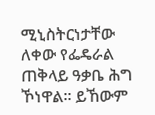ሚኒስትርነታቸው ለቀው የፌዴራል ጠቅላይ ዓቃቤ ሕግ ኾነዋል። ይኸውም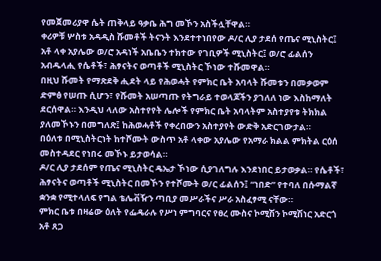የመጀመሪያዋ ሴት ጠቅላይ ዓቃቤ ሕግ መኾን አስችሏቸዋል።
ቀሪዎቹ ሦስቱ አዳዲስ ሹመቶች ትናንት እንደተተነበየው ዶ/ር ሊያ ታደሰ የጤና ሚኒስትር፤ አቶ ላቀ አያሌው ወ/ሮ አዳነች አቤቤን ተክተው የገቢዎች ሚኒስትር፤ ወ/ሮ ፊልሰን አብዱላሒ የሴቶች፣ ሕፃናትና ወጣቶች ሚኒስትር ኾነው ተሹመዋል።
በዚህ ሹመት የማጽደቅ ሒደት ላይ የሕወሓት የምክር ቤት አባላት ሹመቱን በመቃወም ድምፅ የሠጡ ሲሆን፣ የሹመት አሠጣጡ የትግራይ ተወላጆችን ያገለለ ነው እስከማለት ደርሰዋል። እንዲህ ላለው አስተየየት ሌሎች የምክር ቤት አባላትም አስተያየቱ ትክክል ያለመኾኑን በመግለጽ፤ ከሕወሓቶች የቀረበውን አስተያየት ውድቅ አድርገውታል።
በዕለቱ በሚኒስትርነት ከተሾሙት ውስጥ አቶ ላቀው አያሌው የአማራ ክልል ምክትል ርዕሰ መስተዳደር የነበሩ መኾኑ ይታወሳል።
ዶ/ር ሊያ ታደሰም የጤና ሚኒስትር ዴኤታ ኾነው ሲያገለግሉ እንደነበር ይታወቃል። የሴቶች፣ ሕፃናትና ወጣቶች ሚኒስትር በመኾን የተሾሙት ወ/ር ፊልሰን፤ “ነበድ” የተባለ በሱማልኛ ቋንቋ የሚተላለፍ የግል ቴሌቭዥን ጣቢያ መሥራችና ሥራ አስፈፃሚ ናቸው።
ምክር ቤቱ በዛሬው ዕለት የፌዴራሉ የሥነ ምግባርና የፀረ ሙስና ኮሚሽን ኮሚሽነር አድርጎ አቶ ጸጋ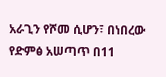አራጊን የሾመ ሲሆን፣ በነበረው የድምፅ አሠጣጥ በ11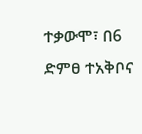ተቃውሞ፣ በ6 ድምፀ ተአቅቦና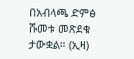በአብላጫ ድምፅ ሹመቱ መጽደቁ ታውቋል። (ኢዛ)